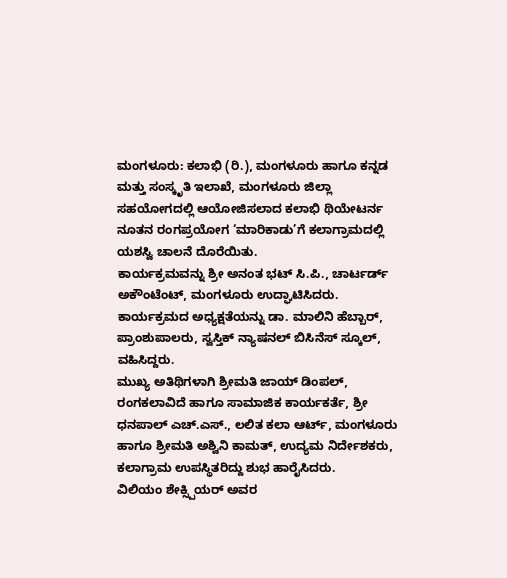ಮಂಗಳೂರು: ಕಲಾಭಿ (ರಿ.), ಮಂಗಳೂರು ಹಾಗೂ ಕನ್ನಡ ಮತ್ತು ಸಂಸ್ಕೃತಿ ಇಲಾಖೆ, ಮಂಗಳೂರು ಜಿಲ್ಲಾ ಸಹಯೋಗದಲ್ಲಿ ಆಯೋಜಿಸಲಾದ ಕಲಾಭಿ ಥಿಯೇಟರ್ನ ನೂತನ ರಂಗಪ್ರಯೋಗ ‘ಮಾರಿಕಾಡು’ಗೆ ಕಲಾಗ್ರಾಮದಲ್ಲಿ ಯಶಸ್ವಿ ಚಾಲನೆ ದೊರೆಯಿತು.
ಕಾರ್ಯಕ್ರಮವನ್ನು ಶ್ರೀ ಅನಂತ ಭಟ್ ಸಿ.ಪಿ., ಚಾರ್ಟರ್ಡ್ ಅಕೌಂಟೆಂಟ್, ಮಂಗಳೂರು ಉದ್ಘಾಟಿಸಿದರು. ಕಾರ್ಯಕ್ರಮದ ಅಧ್ಯಕ್ಷತೆಯನ್ನು ಡಾ. ಮಾಲಿನಿ ಹೆಬ್ಬಾರ್, ಪ್ರಾಂಶುಪಾಲರು, ಸ್ವಸ್ತಿಕ್ ನ್ಯಾಷನಲ್ ಬಿಸಿನೆಸ್ ಸ್ಕೂಲ್, ವಹಿಸಿದ್ದರು.
ಮುಖ್ಯ ಅತಿಥಿಗಳಾಗಿ ಶ್ರೀಮತಿ ಜಾಯ್ ಡಿಂಪಲ್, ರಂಗಕಲಾವಿದೆ ಹಾಗೂ ಸಾಮಾಜಿಕ ಕಾರ್ಯಕರ್ತೆ, ಶ್ರೀ ಧನಪಾಲ್ ಎಚ್.ಎಸ್., ಲಲಿತ ಕಲಾ ಆರ್ಟ್, ಮಂಗಳೂರು ಹಾಗೂ ಶ್ರೀಮತಿ ಅಶ್ವಿನಿ ಕಾಮತ್, ಉದ್ಯಮ ನಿರ್ದೇಶಕರು, ಕಲಾಗ್ರಾಮ ಉಪಸ್ಥಿತರಿದ್ದು ಶುಭ ಹಾರೈಸಿದರು.
ವಿಲಿಯಂ ಶೇಕ್ಸ್ಪಿಯರ್ ಅವರ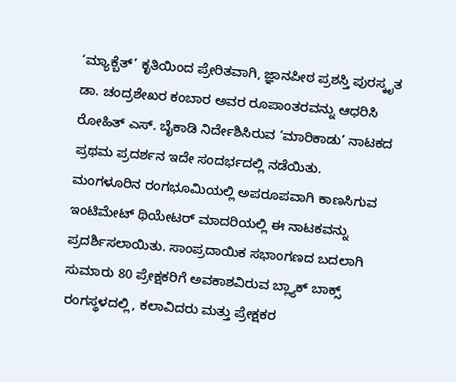‘ಮ್ಯಾಕ್ಬೆತ್’ ಕೃತಿಯಿಂದ ಪ್ರೇರಿತವಾಗಿ, ಜ್ಞಾನಪೀಠ ಪ್ರಶಸ್ತಿ ಪುರಸ್ಕೃತ ಡಾ. ಚಂದ್ರಶೇಖರ ಕಂಬಾರ ಅವರ ರೂಪಾಂತರವನ್ನು ಆಧರಿಸಿ ರೋಹಿತ್ ಎಸ್. ಬೈಕಾಡಿ ನಿರ್ದೇಶಿಸಿರುವ ‘ಮಾರಿಕಾಡು’ ನಾಟಕದ ಪ್ರಥಮ ಪ್ರದರ್ಶನ ಇದೇ ಸಂದರ್ಭದಲ್ಲಿ ನಡೆಯಿತು.
ಮಂಗಳೂರಿನ ರಂಗಭೂಮಿಯಲ್ಲಿ ಅಪರೂಪವಾಗಿ ಕಾಣಸಿಗುವ ಇಂಟಿಮೇಟ್ ಥಿಯೇಟರ್ ಮಾದರಿಯಲ್ಲಿ ಈ ನಾಟಕವನ್ನು ಪ್ರದರ್ಶಿಸಲಾಯಿತು. ಸಾಂಪ್ರದಾಯಿಕ ಸಭಾಂಗಣದ ಬದಲಾಗಿ ಸುಮಾರು 80 ಪ್ರೇಕ್ಷಕರಿಗೆ ಅವಕಾಶವಿರುವ ಬ್ಲ್ಯಾಕ್ ಬಾಕ್ಸ್ ರಂಗಸ್ಥಳದಲ್ಲಿ, ಕಲಾವಿದರು ಮತ್ತು ಪ್ರೇಕ್ಷಕರ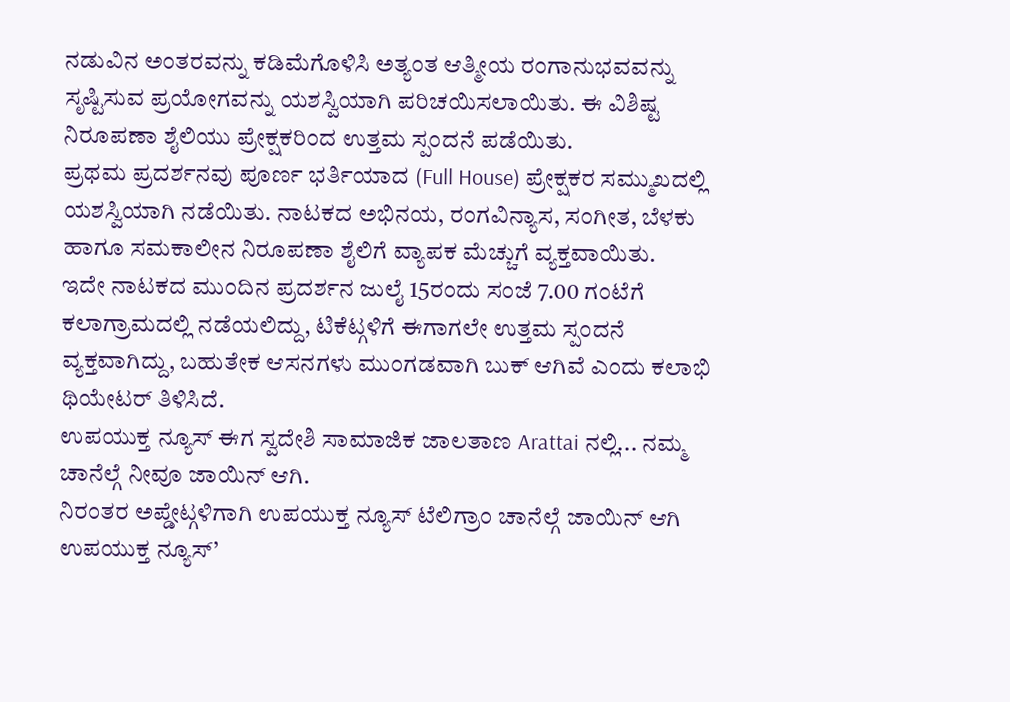ನಡುವಿನ ಅಂತರವನ್ನು ಕಡಿಮೆಗೊಳಿಸಿ ಅತ್ಯಂತ ಆತ್ಮೀಯ ರಂಗಾನುಭವವನ್ನು ಸೃಷ್ಟಿಸುವ ಪ್ರಯೋಗವನ್ನು ಯಶಸ್ವಿಯಾಗಿ ಪರಿಚಯಿಸಲಾಯಿತು. ಈ ವಿಶಿಷ್ಟ ನಿರೂಪಣಾ ಶೈಲಿಯು ಪ್ರೇಕ್ಷಕರಿಂದ ಉತ್ತಮ ಸ್ಪಂದನೆ ಪಡೆಯಿತು.
ಪ್ರಥಮ ಪ್ರದರ್ಶನವು ಪೂರ್ಣ ಭರ್ತಿಯಾದ (Full House) ಪ್ರೇಕ್ಷಕರ ಸಮ್ಮುಖದಲ್ಲಿ ಯಶಸ್ವಿಯಾಗಿ ನಡೆಯಿತು. ನಾಟಕದ ಅಭಿನಯ, ರಂಗವಿನ್ಯಾಸ, ಸಂಗೀತ, ಬೆಳಕು ಹಾಗೂ ಸಮಕಾಲೀನ ನಿರೂಪಣಾ ಶೈಲಿಗೆ ವ್ಯಾಪಕ ಮೆಚ್ಚುಗೆ ವ್ಯಕ್ತವಾಯಿತು.
ಇದೇ ನಾಟಕದ ಮುಂದಿನ ಪ್ರದರ್ಶನ ಜುಲೈ 15ರಂದು ಸಂಜೆ 7.00 ಗಂಟೆಗೆ ಕಲಾಗ್ರಾಮದಲ್ಲಿ ನಡೆಯಲಿದ್ದು, ಟಿಕೆಟ್ಗಳಿಗೆ ಈಗಾಗಲೇ ಉತ್ತಮ ಸ್ಪಂದನೆ ವ್ಯಕ್ತವಾಗಿದ್ದು, ಬಹುತೇಕ ಆಸನಗಳು ಮುಂಗಡವಾಗಿ ಬುಕ್ ಆಗಿವೆ ಎಂದು ಕಲಾಭಿ ಥಿಯೇಟರ್ ತಿಳಿಸಿದೆ.
ಉಪಯುಕ್ತ ನ್ಯೂಸ್ ಈಗ ಸ್ವದೇಶಿ ಸಾಮಾಜಿಕ ಜಾಲತಾಣ Arattai ನಲ್ಲಿ... ನಮ್ಮ ಚಾನೆಲ್ಗೆ ನೀವೂ ಜಾಯಿನ್ ಆಗಿ.
ನಿರಂತರ ಅಪ್ಡೇಟ್ಗಳಿಗಾಗಿ ಉಪಯುಕ್ತ ನ್ಯೂಸ್ ಟೆಲಿಗ್ರಾಂ ಚಾನೆಲ್ಗೆ ಜಾಯಿನ್ ಆಗಿ
ಉಪಯುಕ್ತ ನ್ಯೂಸ್’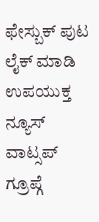ಫೇಸ್ಬುಕ್ ಪುಟ ಲೈಕ್ ಮಾಡಿ
ಉಪಯುಕ್ತ ನ್ಯೂಸ್ ವಾಟ್ಸಪ್ ಗ್ರೂಪ್ಗೆ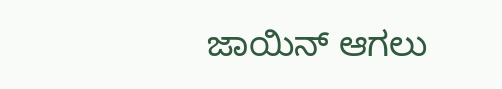ಜಾಯಿನ್ ಆಗಲು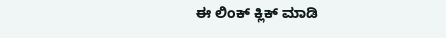ಈ ಲಿಂಕ್ ಕ್ಲಿಕ್ ಮಾಡಿ